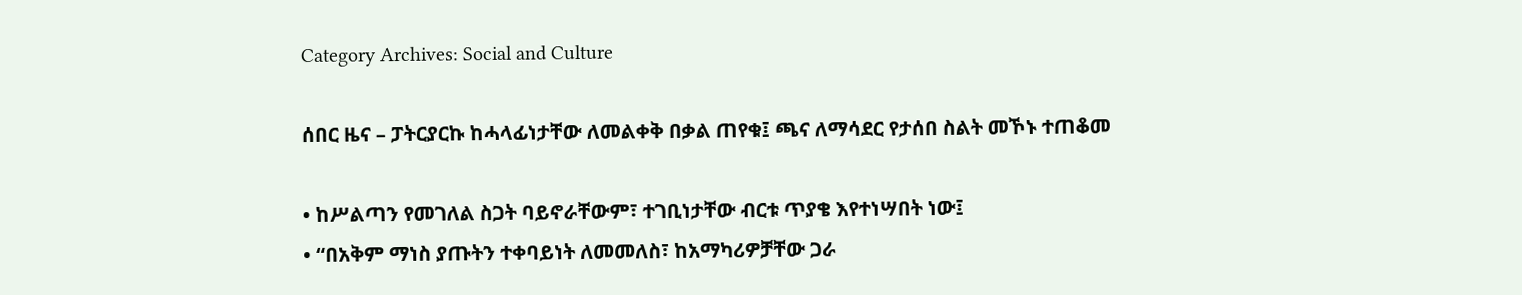Category Archives: Social and Culture

ሰበር ዜና – ፓትርያርኩ ከሓላፊነታቸው ለመልቀቅ በቃል ጠየቁ፤ ጫና ለማሳደር የታሰበ ስልት መኾኑ ተጠቆመ

• ከሥልጣን የመገለል ስጋት ባይኖራቸውም፣ ተገቢነታቸው ብርቱ ጥያቄ እየተነሣበት ነው፤
• “በአቅም ማነስ ያጡትን ተቀባይነት ለመመለስ፣ ከአማካሪዎቻቸው ጋራ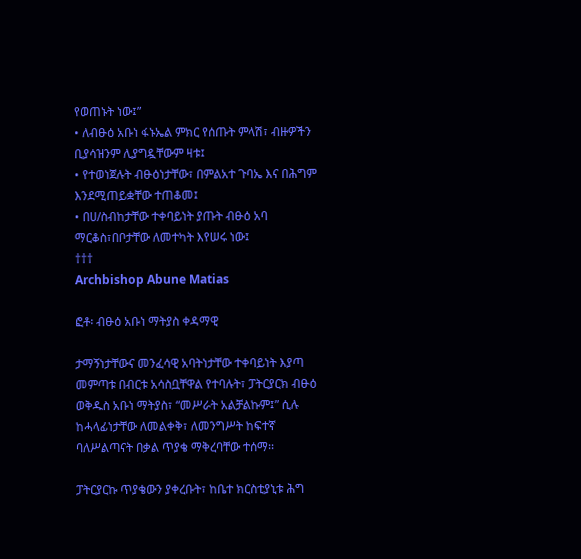የወጠኑት ነው፤”
• ለብፁዕ አቡነ ፋኑኤል ምክር የሰጡት ምላሽ፣ ብዙዎችን ቢያሳዝንም ሊያግዷቸውም ዛቱ፤
• የተወነጀሉት ብፁዕነታቸው፣ በምልአተ ጉባኤ እና በሕግም እንደሚጠይቋቸው ተጠቆመ፤
• በሀ/ስብከታቸው ተቀባይነት ያጡት ብፁዕ አባ ማርቆስ፣በቦታቸው ለመተካት እየሠሩ ነው፤
†††
Archbishop Abune Matias

ፎቶ፡ ብፁዕ አቡነ ማትያስ ቀዳማዊ

ታማኝነታቸውና መንፈሳዊ አባትነታቸው ተቀባይነት እያጣ መምጣቱ በብርቱ አሳስቧቸዋል የተባሉት፣ ፓትርያርክ ብፁዕ ወቅዱስ አቡነ ማትያስ፣ “መሥራት አልቻልኩም፤” ሲሉ ከሓላፊነታቸው ለመልቀቅ፣ ለመንግሥት ከፍተኛ ባለሥልጣናት በቃል ጥያቄ ማቅረባቸው ተሰማ፡፡

ፓትርያርኩ ጥያቄውን ያቀረቡት፣ ከቤተ ክርስቲያኒቱ ሕግ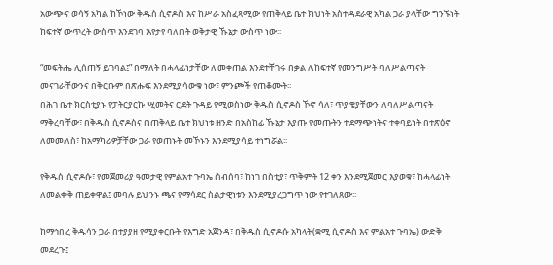አውጭና ወሳኝ አካል ከኾነው ቅዱስ ሲኖዶስ እና ከሥራ አስፈጻሚው የጠቅላይ ቤተ ክህነት አስተዳደራዊ አካል ጋራ ያላቸው ግንኙነት ከፍተኛ ውጥረት ውስጥ እንደገባ እየታየ ባለበት ወቅታዊ ኹኔታ ውስጥ ነው፡፡

“መፍትሔ ሊሰጠኝ ይገባል፤” በማለት በሓላፊነታቸው ለመቀጠል እንደተቸገሩ በቃል ለከፍተኛ የመንግሥት ባለሥልጣናት መናገራቸውንና በቅርቡም በጽሑፍ እንደሚያሳውቁ ነው፣ ምንጮች የጠቆሙት፡፡
በሕገ ቤተ ክርስቲያኑ የፓትርያርኩ ሢመትና ርደት ጉዳይ የሚወስነው ቅዱስ ሲኖዶስ ኾኖ ሳለ፣ ጥያቄያቸውን ለባለሥልጣናት ማቅረባቸው፣ በቅዱስ ሲኖዶስና በጠቅላይ ቤተ ክህነቱ ዘንድ በአስከፊ ኹኔታ እያጡ የመጡትን ተደማጭነትና ተቀባይነት በተጽዕኖ ለመመለስ፣ ከአማካሪዎቻቸው ጋራ የወጠኑት መኾኑን እንደሚያሳይ ተነግሯል፡፡

የቅዱስ ሲኖዶሱ፣ የመጀመሪያ ዓመታዊ የምልአተ ጉባኤ ስብሰባ፣ ከነገ በስቲያ፣ ጥቅምት 12 ቀን እንደሚጀመር እያወቁ፣ ከሓላፊነት ለመልቀቅ ጠይቀዋል፤ መባሉ ይህንኑ ጫና የማሳደር ስልታዊነቱን እንደሚያረጋግጥ ነው የተገለጸው፡፡

ከማኅበረ ቅዱሳን ጋራ በተያያዘ የሚያቀርቡት የእግድ አጀንዳ፣ በቅዱስ ሲኖዶሱ አካላት(ቋሚ ሲኖዶስ እና ምልአተ ጉባኤ) ውድቅ መደረጉ፤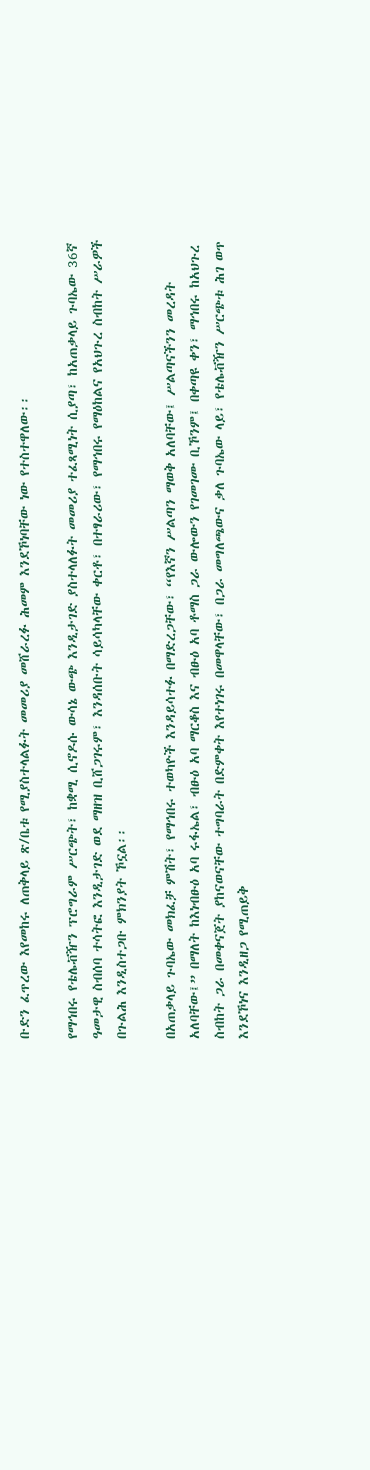ቡድን ፈጥረው እየመከሩ ለጠቅላይ ጽ/ቤቱ የሚያስተላልፉት መመሪያ መሸራረፉ ሕመም እንደኾነባቸው ነው የተስተዋለው፡፡

የማኅበሩ የቴሌቭዥን ፕሮግራም ሥርጭት፣ ከቋሚ ሲኖዶሱ ውሳኔ ውጭ እንዲታገድ ያስተላለፉት መመሪያ ተፈጻሚነት ሲያጣ፣ ከአጠቃላይ ጉባኤው 36ኛ ዓመታዊ ስብሰባ ተሳትፎ እንዲታገድ ወደ ማዘዝ ቢሸጋገሩም፣ እንዳሰቡት ሳይሳካላቸው ቀርቶ፣ በተፃራሪው፣ የማኅበሩ የማዕከልና የአህጉረ ስብከት ሥራዎች በጉልሕ እንዲስተጋቡ ምክንያት ኾኗል፡፡

በአጠቃላይ ጉባኤው መክፈቻ ምሽት፣ የማኅበሩ ተወካዮች እንዳይሳተፉ በማድረጋቸው፣ “የእኛን ሥልጣን ማወቅ አለባቸው፤ ሥልጣናችንን መረዳት አለባቸው፤” በማለት ከእነብፁዕ አባ ሩፋኤል፣ ብፁዕ አባ ማርቆስ እና ብፁዕ አባ ቶማስ ጋራ ውሎውን የገመገሙ ቢኾንም፤ በቀጣዩ ቀን፣ ማኅበሩ ከአህጉረ ስብከት ጋራ በመቀናጀት ያከናወናቸው ተግባራት በድምቀት እየተነገሩ በመዋላቸው፣ በጋራ መግለጫውና ቃለ ጉባኤው ላይ፣ የቴሌቭዥን ሥርጭቱ ሕገ ወጥ እንደኾነና እንዲዘጋ የሚጠይቅ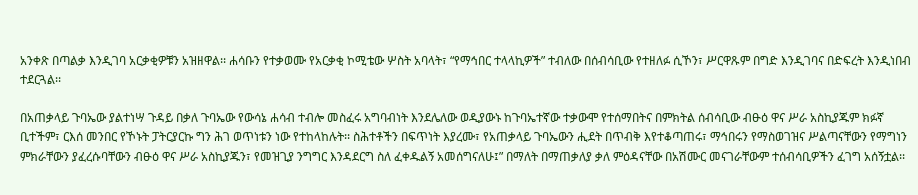አንቀጽ በጣልቃ እንዲገባ አርቃቂዎቹን አዝዘዋል፡፡ ሐሳቡን የተቃወሙ የአርቃቂ ኮሚቴው ሦስት አባላት፣ “የማኅበር ተላላኪዎች” ተብለው በሰብሳቢው የተዘለፉ ሲኾን፣ ሥርዋጹም በግድ እንዲገባና በድፍረት እንዲነበብ ተደርጓል፡፡

በአጠቃላይ ጉባኤው ያልተነሣ ጉዳይ በቃለ ጉባኤው የውሳኔ ሐሳብ ተብሎ መስፈሩ አግባብነት እንደሌለው ወዲያውኑ ከጉባኤተኛው ተቃውሞ የተሰማበትና በምክትል ሰብሳቢው ብፁዕ ዋና ሥራ አስኪያጁም ክፉኛ ቢተችም፣ ርእሰ መንበር የኾኑት ፓትርያርኩ ግን ሕገ ወጥነቱን ነው የተከላከሉት፡፡ ስሕተቶችን በፍጥነት እያረሙ፣ የአጠቃላይ ጉባኤውን ሒደት በጥብቅ እየተቆጣጠሩ፣ ማኅበሩን የማስወገዝና ሥልጣናቸውን የማግነን ምክራቸውን ያፈረሱባቸውን ብፁዕ ዋና ሥራ አስኪያጁን፣ የመዝጊያ ንግግር እንዳደርግ ስለ ፈቀዱልኝ አመሰግናለሁ፤” በማለት በማጠቃለያ ቃለ ምዕዳናቸው በአሽሙር መናገራቸውም ተሰብሳቢዎችን ፈገግ አሰኝቷል፡፡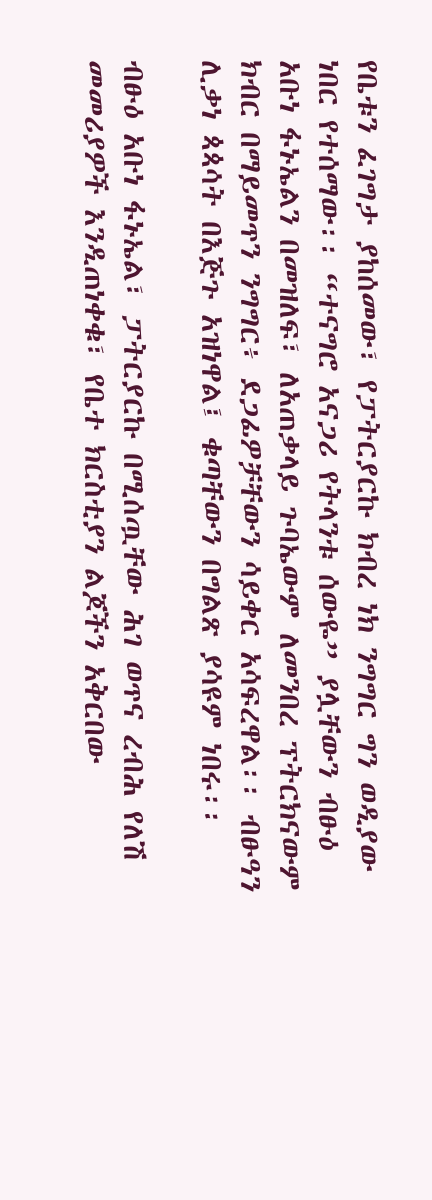የቤቱን ፈገግታ ያከሰመው፣ የፓትርያርኩ ክብረ ነክ ንግግር ግን ወዲያው ነበር የተሰማው፡፡ “ተናግሮ አናጋሪ የትላንቱ ሰውዬ” ያሏቸውን ብፁዕ አቡነ ፋኑኤልን በመዝለፍ፣ ለአጠቃላይ ጉባኤውም ለመንበረ ፕትርክናውም ክብር በማይመጥን ንግግር፥ ደጋፊዎቻቸውን ሳይቀር አሳፍረዋል፡፡ ብፁዓን ሊቃነ ጳጳሳት በእጅጉ አዝነዋል፤ ቁጣቸውን በግልጽ ያሳዩም ነበሩ፡፡

ብፁዕ አቡነ ፋኑኤል፣ ፓትርያርኩ በሚሰጧቸው ሕገ ወጥና ረብሕ የለሽ መመሪያዎች እንዲጠነቀቁ፣ የቤተ ክርስቲያን ልጆችን አቅርበው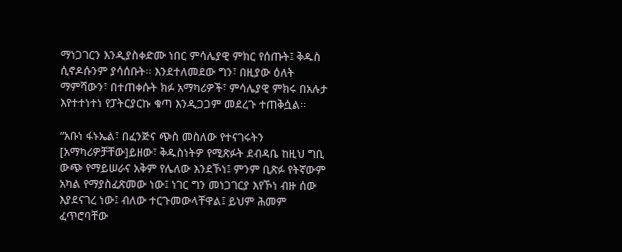ማነጋገርን እንዲያስቀድሙ ነበር ምሳሌያዊ ምክር የሰጡት፤ ቅዱስ ሲኖዶሱንም ያሳሰቡት፡፡ እንደተለመደው ግን፣ በዚያው ዕለት ማምሻውን፣ በተጠቀሱት ክፉ አማካሪዎች፣ ምሳሌያዊ ምክሩ በአሉታ እየተተነተነ የፓትርያርኩ ቁጣ እንዲጋጋም መደረጉ ተጠቅሷል፡፡

“አቡነ ፋኑኤል፣ በፈንጅና ጭስ መስለው የተናገሩትን [አማካሪዎቻቸው]ይዘው፣ ቅዱስነትዎ የሚጽፉት ደብዳቤ ከዚህ ግቢ ውጭ የማይሠራና አቅም የሌለው እንደኾነ፤ ምንም ቢጽፉ የትኛውም አካል የማያስፈጽመው ነው፤ ነገር ግን መነጋገርያ እየኾነ ብዙ ሰው እያደናገረ ነው፤ ብለው ተርጉመውላቸዋል፤ ይህም ሕመም ፈጥሮባቸው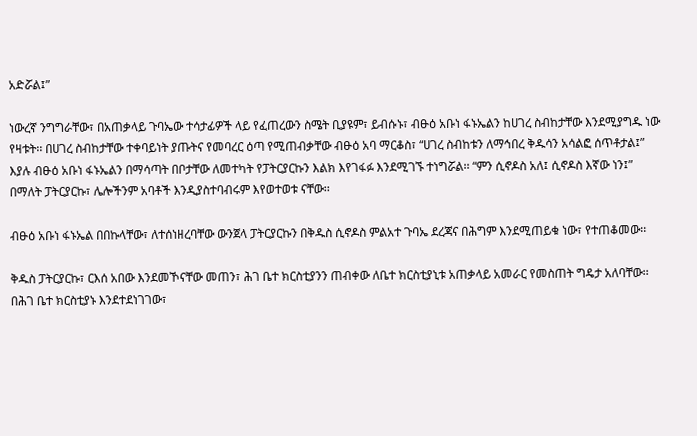አድሯል፤”

ነውረኛ ንግግራቸው፣ በአጠቃላይ ጉባኤው ተሳታፊዎች ላይ የፈጠረውን ስሜት ቢያዩም፣ ይብሱኑ፣ ብፁዕ አቡነ ፋኑኤልን ከሀገረ ስብከታቸው እንደሚያግዱ ነው የዛቱት፡፡ በሀገረ ስብከታቸው ተቀባይነት ያጡትና የመባረር ዕጣ የሚጠብቃቸው ብፁዕ አባ ማርቆስ፣ “ሀገረ ስብከቱን ለማኅበረ ቅዱሳን አሳልፎ ሰጥቶታል፤” እያሉ ብፁዕ አቡነ ፋኑኤልን በማሳጣት በቦታቸው ለመተካት የፓትርያርኩን እልክ እየገፋፉ እንደሚገኙ ተነግሯል፡፡ “ምን ሲኖዶስ አለ፤ ሲኖዶስ እኛው ነን፤” በማለት ፓትርያርኩ፣ ሌሎችንም አባቶች እንዲያስተባብሩም እየወተወቱ ናቸው፡፡

ብፁዕ አቡነ ፋኑኤል በበኩላቸው፣ ለተሰነዘረባቸው ውንጀላ ፓትርያርኩን በቅዱስ ሲኖዶስ ምልአተ ጉባኤ ደረጃና በሕግም እንደሚጠይቁ ነው፣ የተጠቆመው፡፡

ቅዱስ ፓትርያርኩ፣ ርእሰ አበው እንደመኾናቸው መጠን፣ ሕገ ቤተ ክርስቲያንን ጠብቀው ለቤተ ክርስቲያኒቱ አጠቃላይ አመራር የመስጠት ግዴታ አለባቸው፡፡ በሕገ ቤተ ክርስቲያኑ እንደተደነገገው፣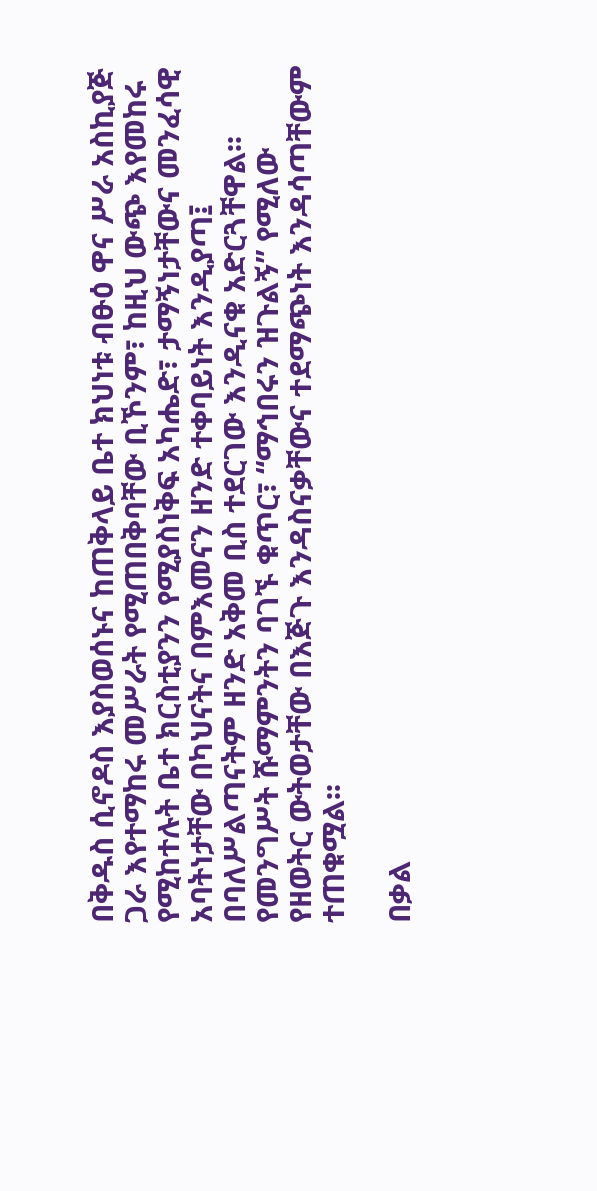በቅዱስ ሲኖዶስ እያስወሰኑና ከጠቅላይ ቤተ ክህነቱ ብፁዕ ዋና ሥራ አስኪያጅ ጋራ እየተማከሩ መሥራት የሚጠበቅባቸው ቢኾንም፣ ከዚህ ውጭ እየመከሩ የሚከተሉት ቤተ ክርስቲያንን የሚያስነቅፍ አካሔድ፣ ታማኝነታቸውና መንፈሳዊ አባትነታቸው በካህናትና በምእመናን ዘንድ ተቀባይነት እንዲያጣ፤ በባለሥልጣናትም ዘንድ አቅመ ቢስ ተደርገው እንዲናቁ አድርጓቸዋል፡፡ የመንግሥት ሹማምንትን ባገኙ ቁጥር፣ “ማኅበሩን ዝጉልኝ” የሚለው የዘወትር ውትወታቸው በእጅጉ እንዳስናቃቸውና ተደማጭነት እንዳሳጣቸውም ተጠቁሟል፡፡

በቃል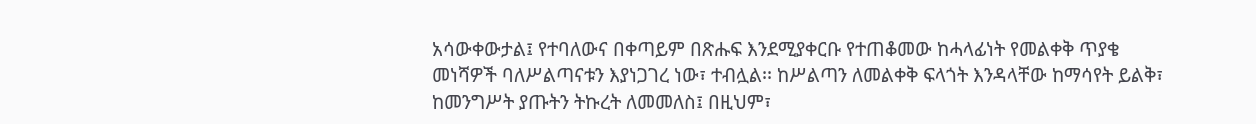አሳውቀውታል፤ የተባለውና በቀጣይም በጽሑፍ እንደሚያቀርቡ የተጠቆመው ከሓላፊነት የመልቀቅ ጥያቄ መነሻዎች ባለሥልጣናቱን እያነጋገረ ነው፣ ተብሏል፡፡ ከሥልጣን ለመልቀቅ ፍላጎት እንዳላቸው ከማሳየት ይልቅ፣ ከመንግሥት ያጡትን ትኩረት ለመመለስ፤ በዚህም፣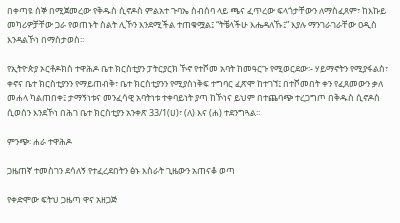በቀጣዩ ሰኞ በሚጀመረው የቅዱስ ሲኖዶስ ምልአተ ጉባኤ ስብሰባ ላይ ጫና ፈጥረው ፍላጎታቸውን ለማስፈጸም፣ ከእኩይ መካሪዎቻቸው ጋራ የወጠኑት ስልት ሊኾን እንደሚችል ተጠቁሟል፤ “ትቼላችሁ እሔዳለኹ፤” እያሉ ማንገራገራቸው ዐዲስ እንዳልኾነ በማስታወስ፡፡

የኢትዮጵያ ኦርቶዶክስ ተዋሕዶ ቤተ ክርስቲያን ፓትርያርክ ኾኖ የተሾመ አባት ከመዓርጉ የሚወርደው፡- ሃይማኖትን የሚያፋልስ፣ ቀኖና ቤተ ክርስቲያንን የማይጠብቅ፣ ቤተ ክርስቲያንን የሚያስነቅፍ ተግባር ፈጽሞ ከተገኘ፤ በተሾመበት ቀን የፈጸመውን ቃለ መሐላ ካልጠበቀ፤ ታማኝነቱና መንፈሳዊ አባትነቱ ተቀባይነት ያጣ ከኾነና ይህም በተጨባጭ ተረጋግጦ በቅዱስ ሲኖዶስ ሲወሰን እንደኾነ በሕገ ቤተ ክርስቲያን አንቀጽ 33/1(ሀ)፣ (ለ) እና (ሐ) ተደንግጓል፡፡

ምንጭ፡ ሐራ ተዋሕዶ

ጋዜጠኛ ተመስገን ደሳለኝ የተፈረደበትን ፅኑ እስራት ጊዜውን አጠናቆ ወጣ

የቀድሞው ፍትህ ጋዜጣ ዋና አዘጋጅ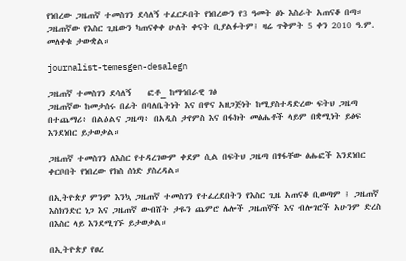የነበረው ጋዜጠኛ ተመስገን ደሳለኝ ተፈርዶበት የነበረውን የ3 ዓመት ፅኑ እስራት አጠናቆ በጣ። ጋዜጠኛው የእስር ጊዜውን ካጠናቀቀ ሁለት ቀናት ቢያልፉትም፤ ዛሬ ጥቅምት 5 ቀን 2010 ዓ.ም. መለቀቁ ታውቋል።

journalist-temesgen-desalegn

ጋዜጠኛ ተመስገን ደሳለኝ    ፎቶ_ ከማኅበራዊ ገፅ
ጋዜጠኛው ከመታሰሩ በፊት በባለቤትነት እና በዋና አዘጋጅነት ከሚያስተዳድረው ፍትህ ጋዜጣ በተጨማሪ፥ በልዕልና ጋዜጣ፥ በአዲስ ታየምስ እና በፋክት መፅሔቶች ላይም በቋሚነት ይፅፍ እንደነበር ይታወቃል።

ጋዜጠኛ ተመስገን ለእስር የተዳረገውም ቀደም ሲል በፍትህ ጋዜጣ በፃፋቸው ፅሑፎች እንደነበር ቀርቦበት የነበረው የክስ ሰነድ ያስረዳል።

በኢትዮጵያ ምንም እንኳ ጋዜጠኛ ተመስገን የተፈረደበትን የእስር ጊዜ አጠናቆ ቢወጣም ፤ ጋዜጠኛ እስክንድር ነጋ እና ጋዜጠኛ ውብሸት ታዬን ጨምሮ ሌሎች ጋዜጠኞች እና ብሎገሮች አሁንም ድረስ በእስር ላይ እንደሚገኙ ይታወቃል።

በኢትዮጵያ የፀረ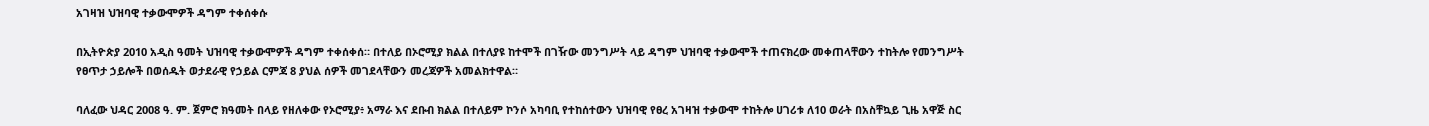አገዛዝ ህዝባዊ ተቃውሞዎች ዳግም ተቀሰቀሱ

በኢትዮጵያ 2010 አዲስ ዓመት ህዝባዊ ተቃውሞዎች ዳግም ተቀሰቀሰ። በተለይ በኦሮሚያ ክልል በተለያዩ ከተሞች በገዥው መንግሥት ላይ ዳግም ህዝባዊ ተቃውሞች ተጠናክረው መቀጠላቸውን ተከትሎ የመንግሥት የፀጥታ ኃይሎች በወሰዱት ወታደራዊ የኃይል ርምጃ 8 ያህል ሰዎች መገደላቸውን መረጃዎች አመልክተዋል።

ባለፈው ህዳር 2008 ዓ. ም. ጀምሮ ክዓመት በላይ የዘለቀው የኦሮሚያ፥ አማራ እና ደቡብ ክልል በተለይም ኮንሶ አካባቢ የተከሰተውን ህዝባዊ የፀረ አገዛዝ ተቃውሞ ተከትሎ ሀገሪቱ ለ10 ወራት በአስቸኳይ ጊዜ አዋጅ ስር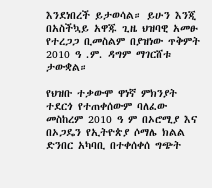እንደነበረች ይታወሳል። ይሁን እንጂ በአስችኳይ አዋጁ ጊዜ ህዝባዊ አመፁ የተረጋጋ ቢመስልም በያዝነው ጥቅምት 2010 ዓ .ም. ዳግም ማገርሸቱ ታውቋል።

የህዝቡ ተቃውሞ ዋነኛ ምክንያት ተደርጎ የተጠቀሰውም ባለፈው መስከረም 2010 ዓ ም በኦሮሚያ እና በኦጋዴን የኢትዮጵያ ሶማሌ ክልል ድንበር አካባቢ በተቀሰቀሰ ግጭት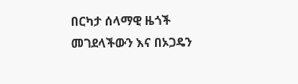በርካታ ሰላማዊ ዜጎች መገደላችውን እና በኦጋዴን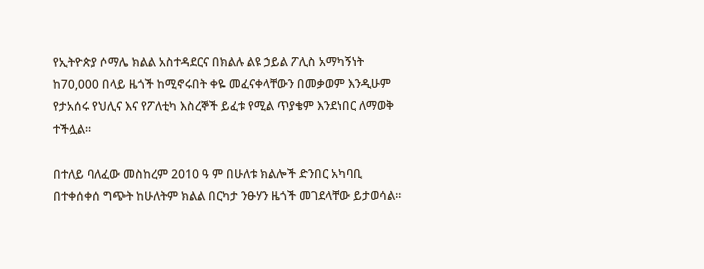የኢትዮጵያ ሶማሌ ክልል አስተዳደርና በክልሉ ልዩ ኃይል ፖሊስ አማካኝነት ከ70,000 በላይ ዜጎች ከሚኖሩበት ቀዬ መፈናቀላቸውን በመቃወም እንዲሁም የታአሰሩ የህሊና እና የፖለቲካ እስረኞች ይፈቱ የሚል ጥያቄም እንደነበር ለማወቅ ተችሏል።

በተለይ ባለፈው መስከረም 2010 ዓ ም በሁለቱ ክልሎች ድንበር አካባቢ በተቀሰቀሰ ግጭት ከሁለትም ክልል በርካታ ንፁሃን ዜጎች መገደላቸው ይታወሳል።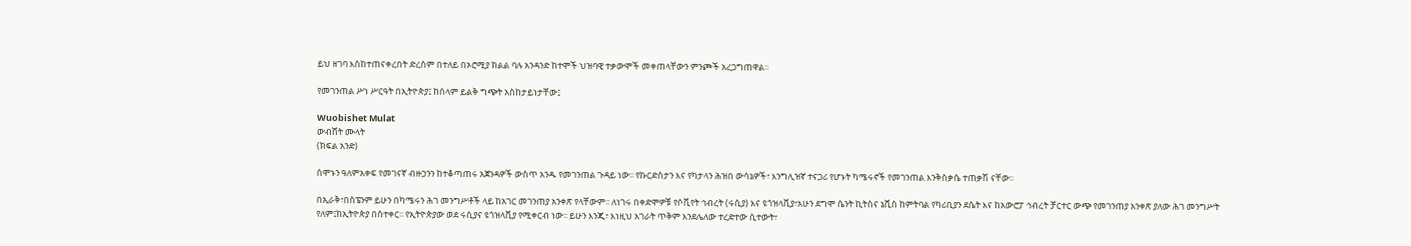ይህ ዘገባ እስከተጠናቀረበት ድረስም በተለይ በኦሮሚያ ክልል ባሉ አንዳንድ ከተሞች ህዝባዊ ተቃውሞች መቀጠላቸውን ምንጮች አረጋግጠዋል።

የመገንጠል ሥነ ሥርዓት በኢትዮጵያ፤ ከሰላም ይልቅ ግጭት አስከታይነታቸው፤

Wuobishet Mulat
ውብሸት ሙላት
(ክፍል አንድ)

ሰሞኑን ዓለምአቀፍ የመገናኛ ብዙኃንን ከተቆጣጠሩ አጀንዳዎች ውስጥ አንዱ የመገንጠል ጉዳይ ነው፡፡ የኩርድስታን እና የካታላን ሕዝበ ውሳኔዎች፣ እንግሊዝኛ ተናጋሪ የሆኑት ካሜሩኖች የመገንጠል እንቅስቃሴ ተጠቃሽ ናቸው፡፡

በኢራቅ፣በስፔንም ይሁን በካሜሩን ሕገ መንግሥቶች ላይ ከአገር መገንጠያ አንቀጽ የላቸውም፡፡ ለነገሩ በቀድሞዎቹ የሶቪየት ኅብረት (ሩሲያ) እና ዩጎዝላቪያ፣አሁን ደግሞ ሴንት ኪትስና ኔቪስ ከምትባል የካሪቢያን ደሴት እና ከአውሮፓ ኅብረት ቻርተር ውጭ የመገንጠያ አንቀጽ ያለው ሕገ መንግሥት የለም፤ከኢትዮጵያ በስተቀር፡፡ የኢትዮጵያው ወደ ሩሲያና ዩጎዝላቪያ የሚቀርብ ነው፡፡ ይሁን እንጂ፣ እነዚህ አገራት ጥቅም እንደሌለው ተረድተው ሲተውት፣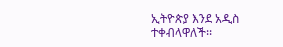ኢትዮጵያ እንደ አዲስ ተቀብላዋለች፡፡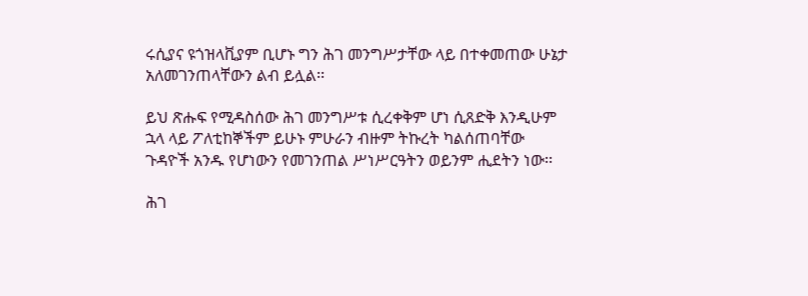ሩሲያና ዩጎዝላቪያም ቢሆኑ ግን ሕገ መንግሥታቸው ላይ በተቀመጠው ሁኔታ አለመገንጠላቸውን ልብ ይሏል፡፡

ይህ ጽሑፍ የሚዳስሰው ሕገ መንግሥቱ ሲረቀቅም ሆነ ሲጸድቅ እንዲሁም ኋላ ላይ ፖለቲከኞችም ይሁኑ ምሁራን ብዙም ትኩረት ካልሰጠባቸው ጉዳዮች አንዱ የሆነውን የመገንጠል ሥነሥርዓትን ወይንም ሒደትን ነው፡፡

ሕገ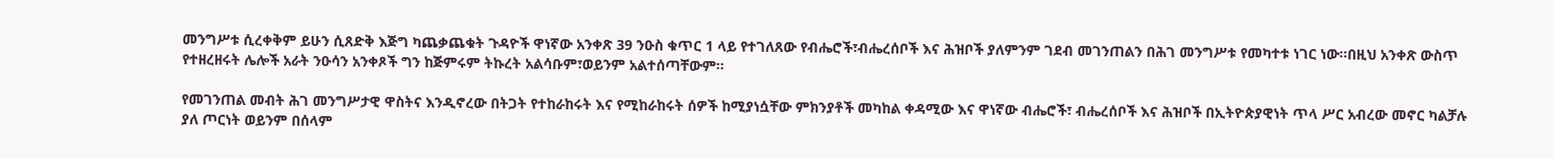መንግሥቱ ሲረቀቅም ይሁን ሲጸድቅ እጅግ ካጨቃጨቁት ጉዳዮች ዋነኛው አንቀጽ 39 ንዑስ ቁጥር 1 ላይ የተገለጸው የብሔሮች፣ብሔረሰቦች እና ሕዝቦች ያለምንም ገደብ መገንጠልን በሕገ መንግሥቱ የመካተቱ ነገር ነው፡፡በዚህ አንቀጽ ውስጥ የተዘረዘሩት ሌሎች አራት ንዑሳን አንቀጾች ግን ከጅምሩም ትኩረት አልሳቡም፣ወይንም አልተሰጣቸውም፡፡

የመገንጠል መብት ሕገ መንግሥታዊ ዋስትና እንዲኖረው በትጋት የተከራከሩት እና የሚከራከሩት ሰዎች ከሚያነሷቸው ምክንያቶች መካከል ቀዳሚው እና ዋነኛው ብሔሮች፣ ብሔረሰቦች እና ሕዝቦች በኢትዮጵያዊነት ጥላ ሥር አብረው መኖር ካልቻሉ ያለ ጦርነት ወይንም በሰላም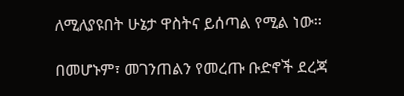ለሚለያዩበት ሁኔታ ዋስትና ይሰጣል የሚል ነው፡፡

በመሆኑም፣ መገንጠልን የመረጡ ቡድኖች ደረጃ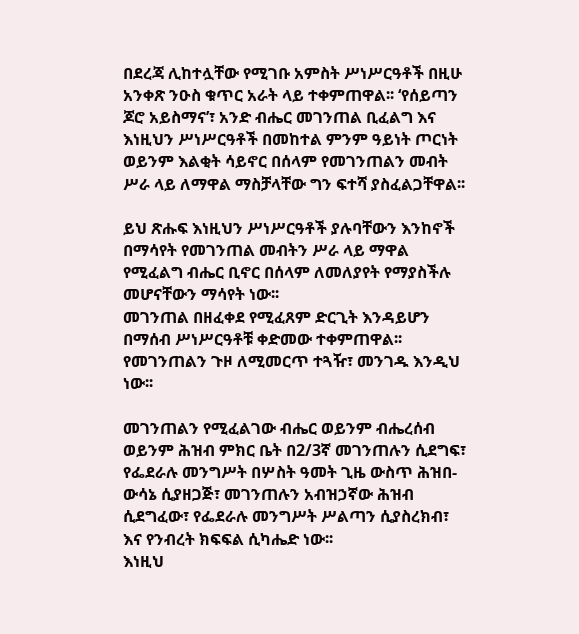በደረጃ ሊከተሏቸው የሚገቡ አምስት ሥነሥርዓቶች በዚሁ አንቀጽ ንዑስ ቁጥር አራት ላይ ተቀምጠዋል፡፡ ‘የሰይጣን ጆሮ አይስማና’፣ አንድ ብሔር መገንጠል ቢፈልግ እና እነዚህን ሥነሥርዓቶች በመከተል ምንም ዓይነት ጦርነት ወይንም እልቂት ሳይኖር በሰላም የመገንጠልን መብት ሥራ ላይ ለማዋል ማስቻላቸው ግን ፍተሻ ያስፈልጋቸዋል፡፡

ይህ ጽሑፍ እነዚህን ሥነሥርዓቶች ያሉባቸውን እንከኖች በማሳየት የመገንጠል መብትን ሥራ ላይ ማዋል የሚፈልግ ብሔር ቢኖር በሰላም ለመለያየት የማያስችሉ መሆናቸውን ማሳየት ነው፡፡
መገንጠል በዘፈቀደ የሚፈጸም ድርጊት እንዳይሆን በማሰብ ሥነሥርዓቶቹ ቀድመው ተቀምጠዋል፡፡ የመገንጠልን ጉዞ ለሚመርጥ ተጓዥ፣ መንገዱ እንዲህ ነው፡፡

መገንጠልን የሚፈልገው ብሔር ወይንም ብሔረሰብ ወይንም ሕዝብ ምክር ቤት በ2/3ኛ መገንጠሉን ሲደግፍ፣ የፌደራሉ መንግሥት በሦስት ዓመት ጊዜ ውስጥ ሕዝበ-ውሳኔ ሲያዘጋጅ፣ መገንጠሉን አብዝኃኛው ሕዝብ ሲደግፈው፣ የፌደራሉ መንግሥት ሥልጣን ሲያስረክብ፣ እና የንብረት ክፍፍል ሲካሔድ ነው፡፡
እነዚህ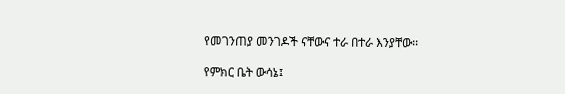የመገንጠያ መንገዶች ናቸውና ተራ በተራ እንያቸው፡፡

የምክር ቤት ውሳኔ፤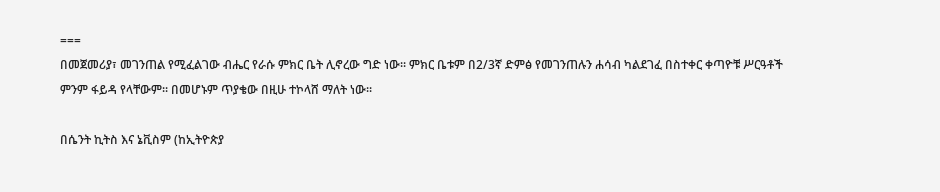===
በመጀመሪያ፣ መገንጠል የሚፈልገው ብሔር የራሱ ምክር ቤት ሊኖረው ግድ ነው፡፡ ምክር ቤቱም በ2/3ኛ ድምፅ የመገንጠሉን ሐሳብ ካልደገፈ በስተቀር ቀጣዮቹ ሥርዓቶች ምንም ፋይዳ የላቸውም፡፡ በመሆኑም ጥያቄው በዚሁ ተኮላሸ ማለት ነው፡፡

በሴንት ኪትስ እና ኔቪስም (ከኢትዮጵያ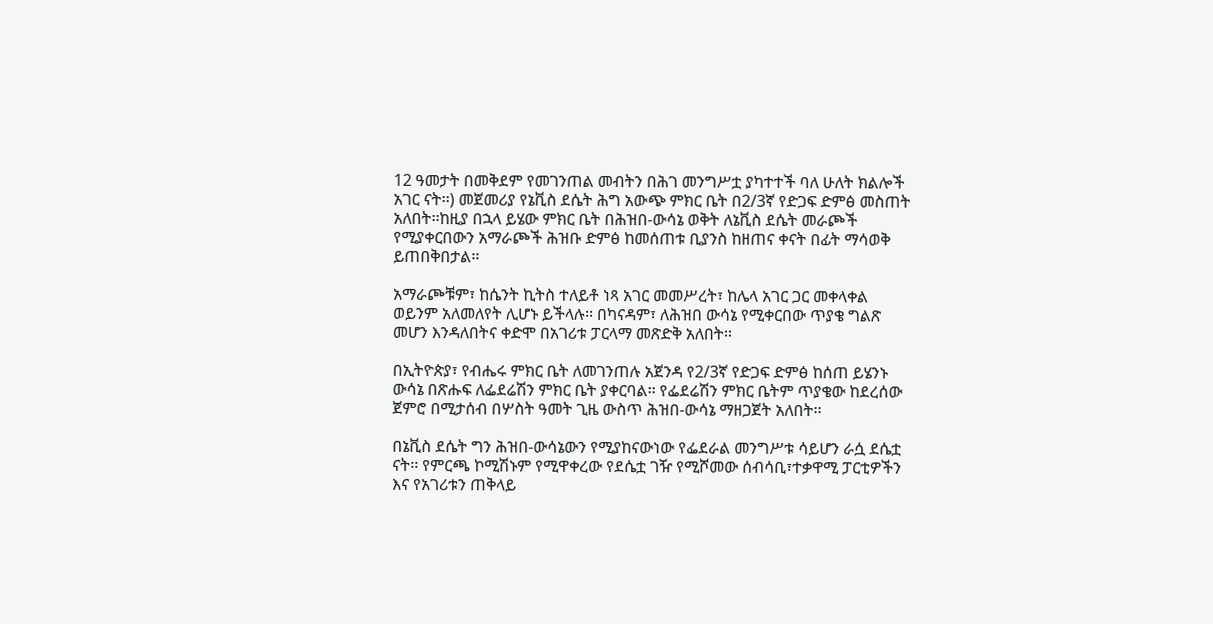12 ዓመታት በመቅደም የመገንጠል መብትን በሕገ መንግሥቷ ያካተተች ባለ ሁለት ክልሎች አገር ናት፡፡) መጀመሪያ የኔቪስ ደሴት ሕግ አውጭ ምክር ቤት በ2/3ኛ የድጋፍ ድምፅ መስጠት አለበት፡፡ከዚያ በኋላ ይሄው ምክር ቤት በሕዝበ-ውሳኔ ወቅት ለኔቪስ ደሴት መራጮች የሚያቀርበውን አማራጮች ሕዝቡ ድምፅ ከመሰጠቱ ቢያንስ ከዘጠና ቀናት በፊት ማሳወቅ ይጠበቅበታል፡፡

አማራጮቹም፣ ከሴንት ኪትስ ተለይቶ ነጻ አገር መመሥረት፣ ከሌላ አገር ጋር መቀላቀል ወይንም አለመለየት ሊሆኑ ይችላሉ፡፡ በካናዳም፣ ለሕዝበ ውሳኔ የሚቀርበው ጥያቄ ግልጽ መሆን እንዳለበትና ቀድሞ በአገሪቱ ፓርላማ መጽድቅ አለበት፡፡

በኢትዮጵያ፣ የብሔሩ ምክር ቤት ለመገንጠሉ አጀንዳ የ2/3ኛ የድጋፍ ድምፅ ከሰጠ ይሄንኑ ውሳኔ በጽሑፍ ለፌደሬሽን ምክር ቤት ያቀርባል፡፡ የፌደሬሽን ምክር ቤትም ጥያቄው ከደረሰው ጀምሮ በሚታሰብ በሦስት ዓመት ጊዜ ውስጥ ሕዝበ-ውሳኔ ማዘጋጀት አለበት፡፡

በኔቪስ ደሴት ግን ሕዝበ-ውሳኔውን የሚያከናውነው የፌደራል መንግሥቱ ሳይሆን ራሷ ደሴቷ ናት፡፡ የምርጫ ኮሚሽኑም የሚዋቀረው የደሴቷ ገዥ የሚሾመው ሰብሳቢ፣ተቃዋሚ ፓርቲዎችን እና የአገሪቱን ጠቅላይ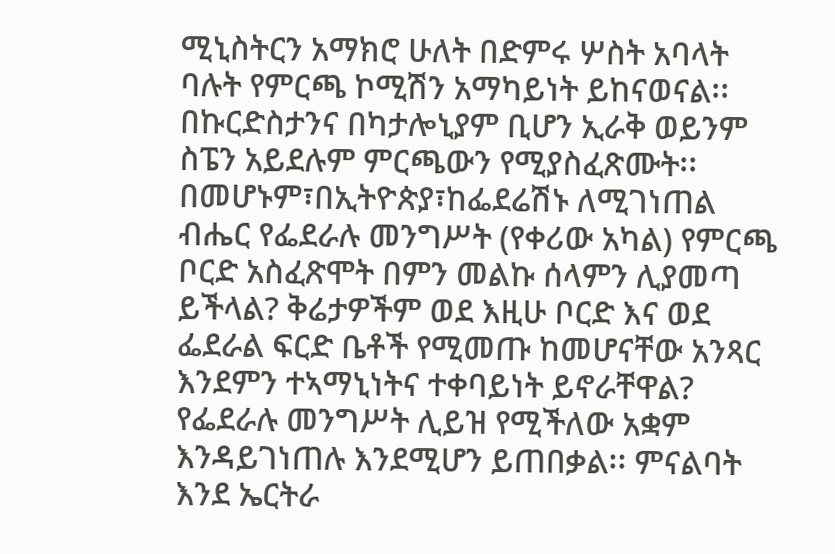ሚኒስትርን አማክሮ ሁለት በድምሩ ሦስት አባላት ባሉት የምርጫ ኮሚሽን አማካይነት ይከናወናል፡፡ በኩርድስታንና በካታሎኒያም ቢሆን ኢራቅ ወይንም ስፔን አይደሉም ምርጫውን የሚያስፈጽሙት፡፡
በመሆኑም፣በኢትዮጵያ፣ከፌደሬሽኑ ለሚገነጠል ብሔር የፌደራሉ መንግሥት (የቀሪው አካል) የምርጫ ቦርድ አስፈጽሞት በምን መልኩ ሰላምን ሊያመጣ ይችላል? ቅሬታዎችም ወደ እዚሁ ቦርድ እና ወደ ፌደራል ፍርድ ቤቶች የሚመጡ ከመሆናቸው አንጻር እንደምን ተኣማኒነትና ተቀባይነት ይኖራቸዋል? የፌደራሉ መንግሥት ሊይዝ የሚችለው አቋም እንዳይገነጠሉ እንደሚሆን ይጠበቃል፡፡ ምናልባት እንደ ኤርትራ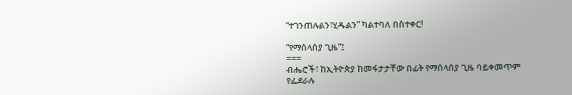“ተገንጠሉልን፣ሂዱልን” ካልተባለ በስተቀር!

“የማሰላሰያ ጊዜ”፤
===
ብሔሮች፣ ከኢትዮጵያ ከመፋታታቸው በፊት የማሰላሰያ ጊዜ ባይቀመጥም የፌደራሉ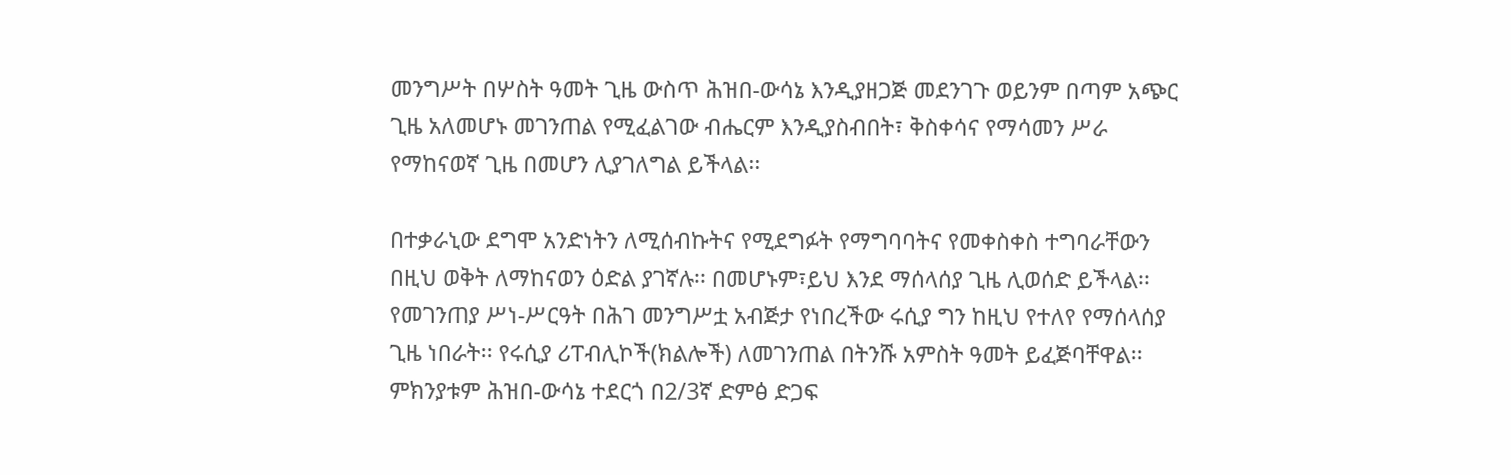መንግሥት በሦስት ዓመት ጊዜ ውስጥ ሕዝበ-ውሳኔ እንዲያዘጋጅ መደንገጉ ወይንም በጣም አጭር ጊዜ አለመሆኑ መገንጠል የሚፈልገው ብሔርም እንዲያስብበት፣ ቅስቀሳና የማሳመን ሥራ የማከናወኛ ጊዜ በመሆን ሊያገለግል ይችላል፡፡

በተቃራኒው ደግሞ አንድነትን ለሚሰብኩትና የሚደግፉት የማግባባትና የመቀስቀስ ተግባራቸውን በዚህ ወቅት ለማከናወን ዕድል ያገኛሉ፡፡ በመሆኑም፣ይህ እንደ ማሰላሰያ ጊዜ ሊወሰድ ይችላል፡፡
የመገንጠያ ሥነ-ሥርዓት በሕገ መንግሥቷ አብጅታ የነበረችው ሩሲያ ግን ከዚህ የተለየ የማሰላሰያ ጊዜ ነበራት፡፡ የሩሲያ ሪፐብሊኮች(ክልሎች) ለመገንጠል በትንሹ አምስት ዓመት ይፈጅባቸዋል፡፡ ምክንያቱም ሕዝበ-ውሳኔ ተደርጎ በ2/3ኛ ድምፅ ድጋፍ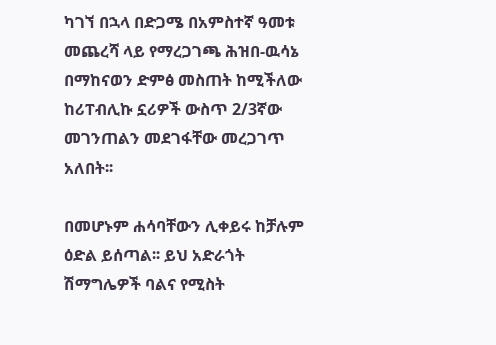ካገኘ በኋላ በድጋሜ በአምስተኛ ዓመቱ መጨረሻ ላይ የማረጋገጫ ሕዝበ-ዉሳኔ በማከናወን ድምፅ መስጠት ከሚችለው ከሪፐብሊኩ ኗሪዎች ውስጥ 2/3ኛው መገንጠልን መደገፋቸው መረጋገጥ አለበት፡፡

በመሆኑም ሐሳባቸውን ሊቀይሩ ከቻሉም ዕድል ይሰጣል፡፡ ይህ አድራጎት ሽማግሌዎች ባልና የሚስት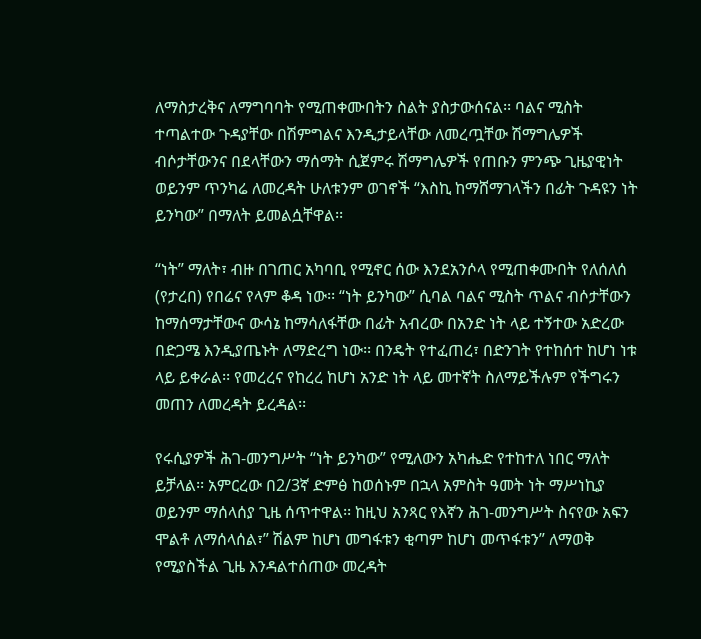ለማስታረቅና ለማግባባት የሚጠቀሙበትን ስልት ያስታውሰናል፡፡ ባልና ሚስት ተጣልተው ጉዳያቸው በሽምግልና እንዲታይላቸው ለመረጧቸው ሽማግሌዎች ብሶታቸውንና በደላቸውን ማሰማት ሲጀምሩ ሽማግሌዎች የጠቡን ምንጭ ጊዜያዊነት ወይንም ጥንካሬ ለመረዳት ሁለቱንም ወገኖች “እስኪ ከማሸማገላችን በፊት ጉዳዩን ነት ይንካው” በማለት ይመልሷቸዋል፡፡

“ነት” ማለት፣ ብዙ በገጠር አካባቢ የሚኖር ሰው እንደአንሶላ የሚጠቀሙበት የለሰለሰ (የታረበ) የበሬና የላም ቆዳ ነው፡፡ “ነት ይንካው” ሲባል ባልና ሚስት ጥልና ብሶታቸውን ከማሰማታቸውና ውሳኔ ከማሳለፋቸው በፊት አብረው በአንድ ነት ላይ ተኝተው አድረው በድጋሜ እንዲያጤኑት ለማድረግ ነው፡፡ በንዴት የተፈጠረ፣ በድንገት የተከሰተ ከሆነ ነቱ ላይ ይቀራል፡፡ የመረረና የከረረ ከሆነ አንድ ነት ላይ መተኛት ስለማይችሉም የችግሩን መጠን ለመረዳት ይረዳል፡፡

የሩሲያዎች ሕገ-መንግሥት “ነት ይንካው” የሚለውን አካሔድ የተከተለ ነበር ማለት ይቻላል፡፡ አምርረው በ2/3ኛ ድምፅ ከወሰኑም በኋላ አምስት ዓመት ነት ማሥነኪያ ወይንም ማሰላሰያ ጊዜ ሰጥተዋል፡፡ ከዚህ አንጻር የእኛን ሕገ-መንግሥት ስናየው አፍን ሞልቶ ለማሰላሰል፣” ሽልም ከሆነ መግፋቱን ቂጣም ከሆነ መጥፋቱን” ለማወቅ የሚያስችል ጊዜ እንዳልተሰጠው መረዳት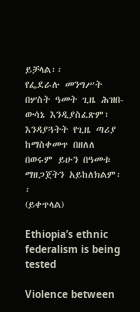ይቻላል፡፡
የፌደራሉ መንግሥት በሦስት ዓመት ጊዜ ሕዝበ-ውሳኔ እንዲያስፈጽም፣ እንዳያጓትት የጊዜ ጣሪያ ከማስቀመጥ በዘለለ በወሩም ይሁን በዓመቱ ማዘጋጀትን አይከለክልም፡፡
(ይቀጥላል)

Ethiopia’s ethnic federalism is being tested

Violence between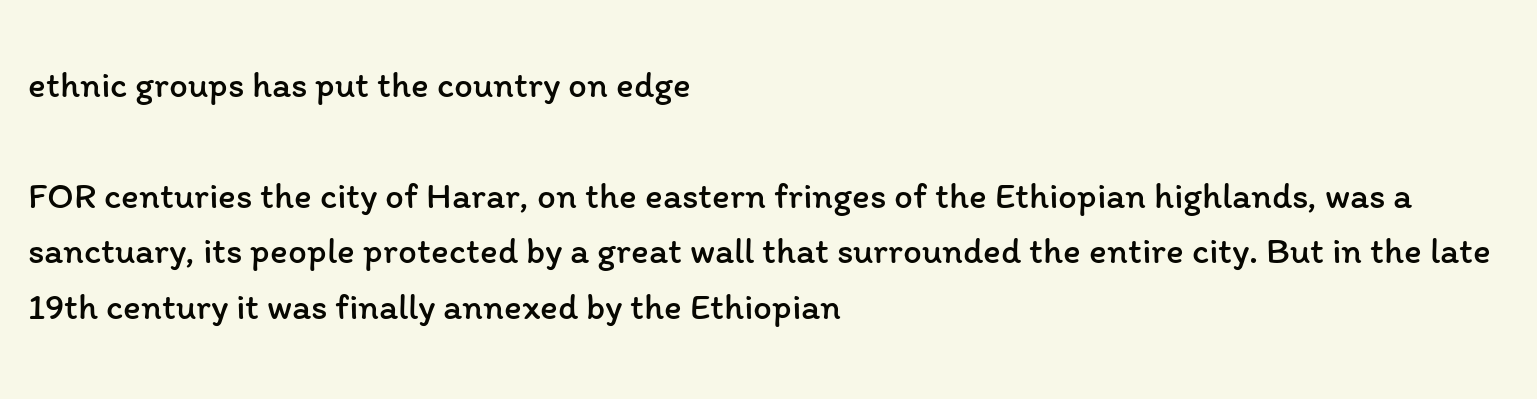ethnic groups has put the country on edge

FOR centuries the city of Harar, on the eastern fringes of the Ethiopian highlands, was a sanctuary, its people protected by a great wall that surrounded the entire city. But in the late 19th century it was finally annexed by the Ethiopian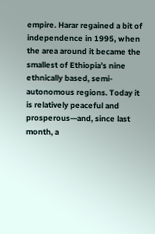empire. Harar regained a bit of independence in 1995, when the area around it became the smallest of Ethiopia’s nine ethnically based, semi-autonomous regions. Today it is relatively peaceful and prosperous—and, since last month, a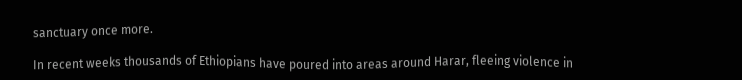sanctuary once more.

In recent weeks thousands of Ethiopians have poured into areas around Harar, fleeing violence in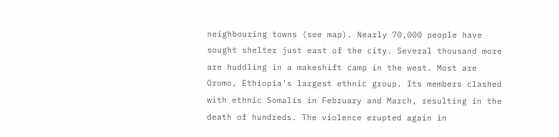neighbouring towns (see map). Nearly 70,000 people have sought shelter just east of the city. Several thousand more are huddling in a makeshift camp in the west. Most are Oromo, Ethiopia’s largest ethnic group. Its members clashed with ethnic Somalis in February and March, resulting in the death of hundreds. The violence erupted again in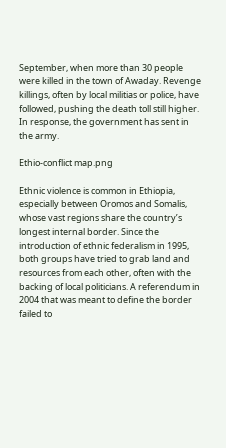September, when more than 30 people were killed in the town of Awaday. Revenge killings, often by local militias or police, have followed, pushing the death toll still higher. In response, the government has sent in the army.

Ethio-conflict map.png

Ethnic violence is common in Ethiopia, especially between Oromos and Somalis, whose vast regions share the country’s longest internal border. Since the introduction of ethnic federalism in 1995, both groups have tried to grab land and resources from each other, often with the backing of local politicians. A referendum in 2004 that was meant to define the border failed to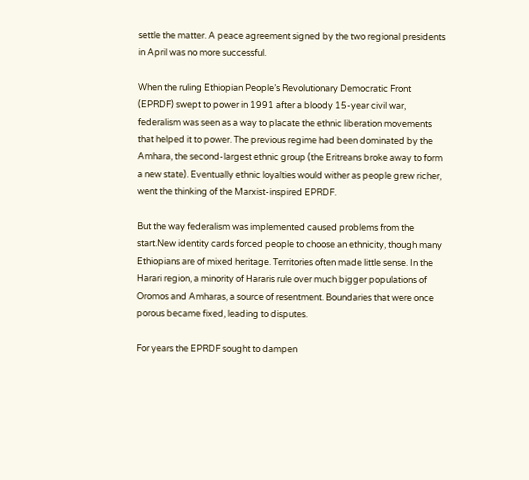settle the matter. A peace agreement signed by the two regional presidents in April was no more successful.

When the ruling Ethiopian People’s Revolutionary Democratic Front (EPRDF) swept to power in 1991 after a bloody 15-year civil war, federalism was seen as a way to placate the ethnic liberation movements that helped it to power. The previous regime had been dominated by the Amhara, the second-largest ethnic group (the Eritreans broke away to form a new state). Eventually ethnic loyalties would wither as people grew richer, went the thinking of the Marxist-inspired EPRDF.

But the way federalism was implemented caused problems from the start.New identity cards forced people to choose an ethnicity, though many Ethiopians are of mixed heritage. Territories often made little sense. In the Harari region, a minority of Hararis rule over much bigger populations of Oromos and Amharas, a source of resentment. Boundaries that were once porous became fixed, leading to disputes.

For years the EPRDF sought to dampen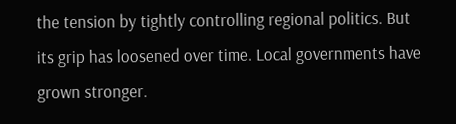the tension by tightly controlling regional politics. But its grip has loosened over time. Local governments have grown stronger.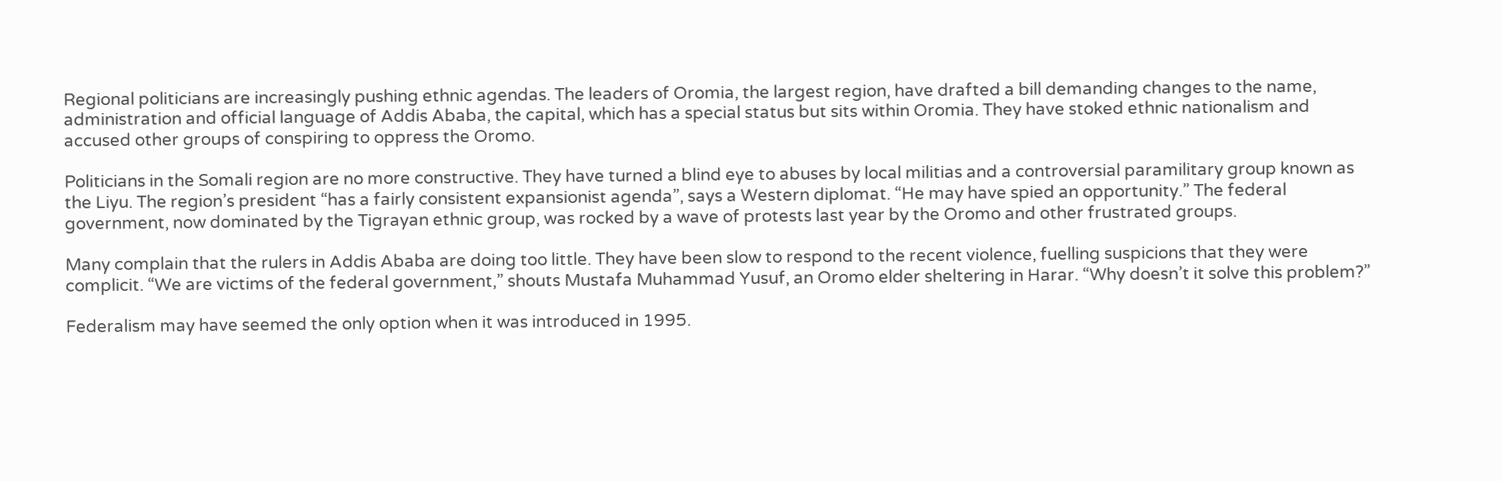Regional politicians are increasingly pushing ethnic agendas. The leaders of Oromia, the largest region, have drafted a bill demanding changes to the name, administration and official language of Addis Ababa, the capital, which has a special status but sits within Oromia. They have stoked ethnic nationalism and accused other groups of conspiring to oppress the Oromo.

Politicians in the Somali region are no more constructive. They have turned a blind eye to abuses by local militias and a controversial paramilitary group known as the Liyu. The region’s president “has a fairly consistent expansionist agenda”, says a Western diplomat. “He may have spied an opportunity.” The federal government, now dominated by the Tigrayan ethnic group, was rocked by a wave of protests last year by the Oromo and other frustrated groups.

Many complain that the rulers in Addis Ababa are doing too little. They have been slow to respond to the recent violence, fuelling suspicions that they were complicit. “We are victims of the federal government,” shouts Mustafa Muhammad Yusuf, an Oromo elder sheltering in Harar. “Why doesn’t it solve this problem?”

Federalism may have seemed the only option when it was introduced in 1995.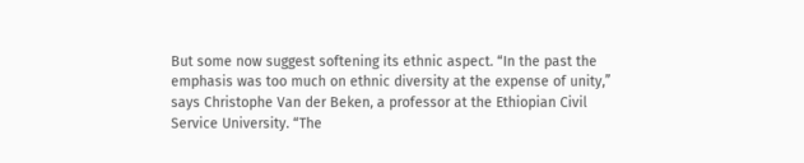But some now suggest softening its ethnic aspect. “In the past the emphasis was too much on ethnic diversity at the expense of unity,” says Christophe Van der Beken, a professor at the Ethiopian Civil Service University. “The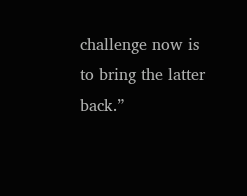challenge now is to bring the latter back.”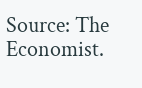Source: The Economist.